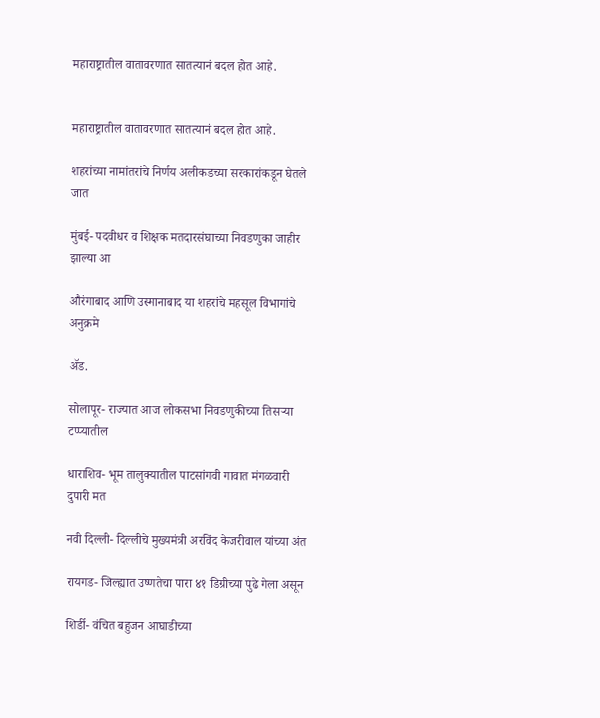महाराष्ट्रातील वातावरणात सातत्यानं बदल होत आहे.


महाराष्ट्रातील वातावरणात सातत्यानं बदल होत आहे.

शहरांच्या नामांतरांचे निर्णय अलीकडच्या सरकारांकडून घेतले जात

मुंबई- पदवीधर व शिक्षक मतदारसंघाच्या निवडणुका जाहीर झाल्या आ

औरंगाबाद आणि उस्मानाबाद या शहरांचे महसूल विभागांचे अनुक्रमे

ॲड.

सोलापूर- राज्यात आज लोकसभा निवडणुकीच्या तिसऱ्या टप्प्यातील

धाराशिव- भूम तालुक्यातील पाटसांगवी गावात मंगळवारी दुपारी मत

नवी दिल्ली- दिल्लीचे मुख्यमंत्री अरविंद केजरीवाल यांच्या अंत

रायगड- जिल्ह्यात उष्णतेचा पारा ४१ डिग्रीच्या पुढे गेला असून

शिर्डी- वंचित बहुजन आघाडीच्या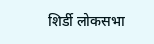शिर्डी लोकसभा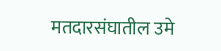मतदारसंघातील उमे